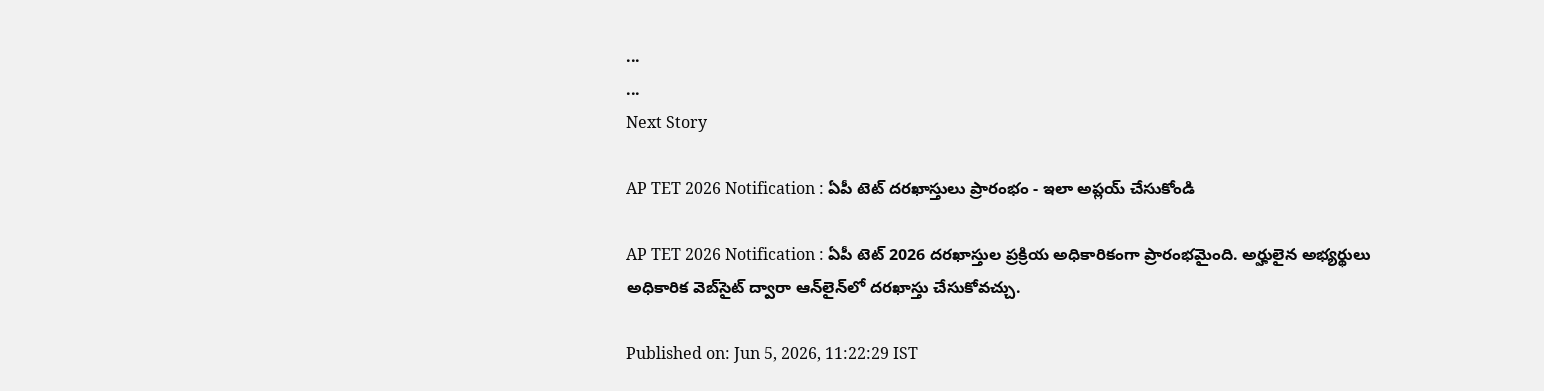...
...
Next Story

AP TET 2026 Notification : ఏపీ టెట్ దరఖాస్తులు ప్రారంభం - ఇలా అప్లయ్ చేసుకోండి

AP TET 2026 Notification : ఏపీ టెట్ 2026 దరఖాస్తుల ప్రక్రియ అధికారికంగా ప్రారంభమైంది. అర్హులైన అభ్యర్థులు అధికారిక వెబ్‌సైట్ ద్వారా ఆన్‌లైన్‌లో దరఖాస్తు చేసుకోవచ్చు.

Published on: Jun 5, 2026, 11:22:29 IST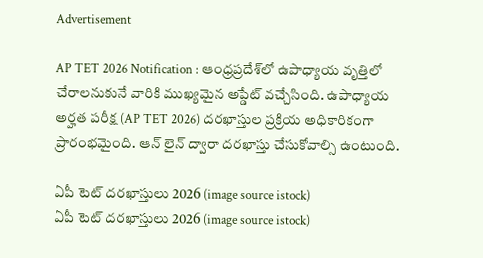Advertisement

AP TET 2026 Notification : ఆంధ్రప్రదేశ్‌లో ఉపాధ్యాయ వృత్తిలో చేరాలనుకునే వారికి ముఖ్యమైన అప్డేట్ వచ్చేసింది. ఉపాధ్యాయ అర్హత పరీక్ష (AP TET 2026) దరఖాస్తుల ప్రక్రియ అధికారికంగా ప్రారంభమైంది. ఆన్ లైన్ ద్వారా దరఖాస్తు చేసుకోవాల్సి ఉంటుంది.

ఏపీ టెట్ దరఖాస్తులు 2026 (image source istock)
ఏపీ టెట్ దరఖాస్తులు 2026 (image source istock)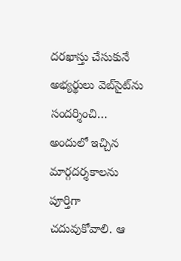దరఖాస్తు చేసుకునే అభ్యర్థులు వెబ్‌సైట్‌ను సందర్శించి… అందులో ఇచ్చిన మార్గదర్శకాలను పూర్తిగా చదువుకోవాలి. ఆ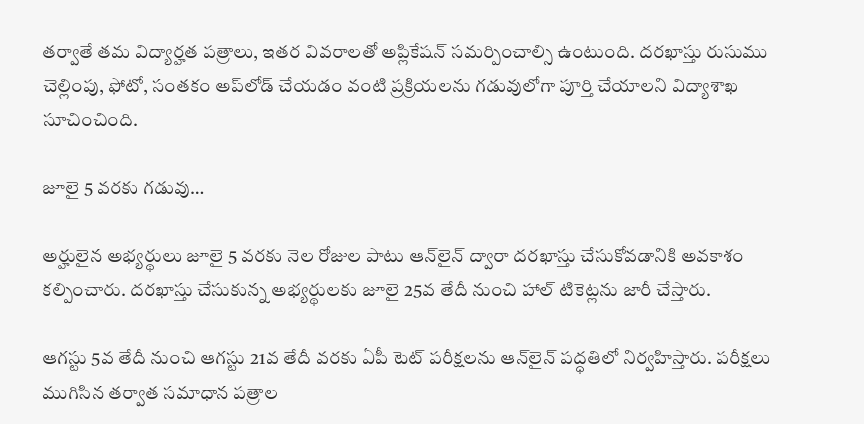తర్వాతే తమ విద్యార్హత పత్రాలు, ఇతర వివరాలతో అప్లికేషన్ సమర్పించాల్సి ఉంటుంది. దరఖాస్తు రుసుము చెల్లింపు, ఫోటో, సంతకం అప్‌లోడ్ చేయడం వంటి ప్రక్రియలను గడువులోగా పూర్తి చేయాలని విద్యాశాఖ సూచించింది.

జూలై 5 వరకు గడువు…

అర్హులైన అభ్యర్థులు జూలై 5 వరకు నెల రోజుల పాటు ఆన్‌లైన్ ద్వారా దరఖాస్తు చేసుకోవడానికి అవకాశం కల్పించారు. దరఖాస్తు చేసుకున్న అభ్యర్థులకు జూలై 25వ తేదీ నుంచి హాల్ టికెట్లను జారీ చేస్తారు.

ఆగస్టు 5వ తేదీ నుంచి ఆగస్టు 21వ తేదీ వరకు ఏపీ టెట్ పరీక్షలను ఆన్‌లైన్ పద్ధతిలో నిర్వహిస్తారు. పరీక్షలు ముగిసిన తర్వాత సమాధాన పత్రాల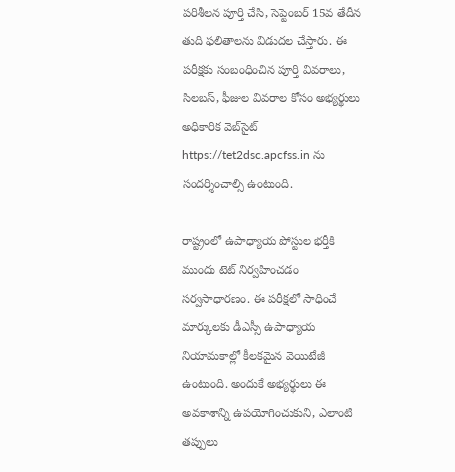పరిశీలన పూర్తి చేసి, సెప్టెంబర్ 15వ తేదీన తుది ఫలితాలను విడుదల చేస్తారు. ఈ పరీక్షకు సంబంధించిన పూర్తి వివరాలు, సిలబస్, ఫీజుల వివరాల కోసం అభ్యర్థులు అధికారిక వెబ్‌సైట్ https://tet2dsc.apcfss.in ను సందర్శించాల్సి ఉంటుంది.

రాష్ట్రంలో ఉపాధ్యాయ పోస్టుల భర్తీకి ముందు టెట్ నిర్వహించడం సర్వసాధారణం. ఈ పరీక్షలో సాధించే మార్కులకు డీఎస్సీ ఉపాధ్యాయ నియామకాల్లో కీలకమైన వెయిటేజీ ఉంటుంది. అందుకే అభ్యర్థులు ఈ అవకాశాన్ని ఉపయోగించుకుని, ఎలాంటి తప్పులు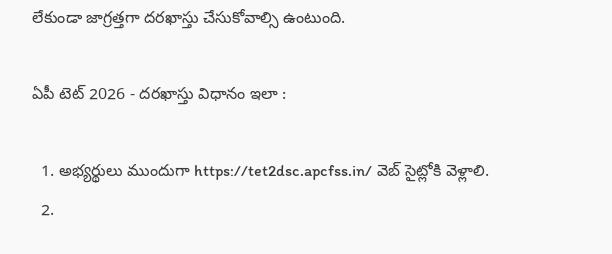లేకుండా జాగ్రత్తగా దరఖాస్తు చేసుకోవాల్సి ఉంటుంది.

ఏపీ టెట్ 2026 - దరఖాస్తు విధానం ఇలా :

  1. అభ్యర్థులు ముందుగా https://tet2dsc.apcfss.in/ వెబ్ సైట్లోకి వెళ్లాలి.
  2.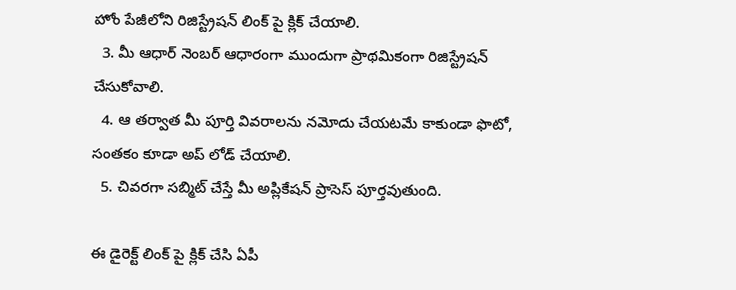హోం పేజీలోని రిజిస్ట్రేషన్ లింక్ పై క్లిక్ చేయాలి.
  3. మీ ఆధార్ నెంబర్ ఆధారంగా ముందుగా ప్రాథమికంగా రిజిస్ట్రేషన్ చేసుకోవాలి.
  4. ఆ తర్వాత మీ పూర్తి వివరాలను నమోదు చేయటమే కాకుండా ఫొటో, సంతకం కూడా అప్ లోడ్ చేయాలి.
  5. చివరగా సబ్మిట్ చేస్తే మీ అప్లికేషన్ ప్రాసెస్ పూర్తవుతుంది.

ఈ డైరెక్ట్ లింక్ పై క్లిక్ చేసి ఏపీ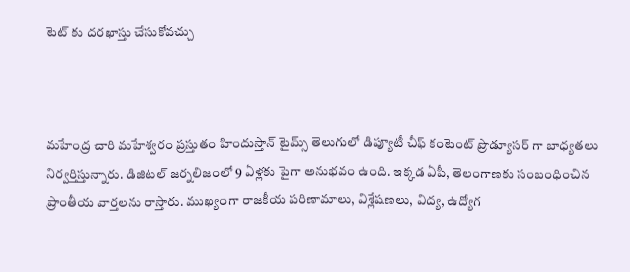టెట్ కు దరఖాస్తు చేసుకోవచ్చు



మహేంద్ర చారి మహేశ్వరం ప్రస్తుతం హిందుస్తాన్ టైమ్స్ తెలుగులో డిప్యూటీ చీఫ్ కంటెంట్ ప్రొడ్యూసర్ గా బాధ్యతలు నిర్వర్తిస్తున్నారు. డిజిటల్ జర్నలిజంలో 9 ఏళ్లకు పైగా అనుభవం ఉంది. ఇక్కడ ఏపీ, తెలంగాణకు సంబంధించిన ప్రాంతీయ వార్తలను రాస్తారు. ముఖ్యంగా రాజకీయ పరిణామాలు, విశ్లేషణలు, విద్య, ఉద్యోగ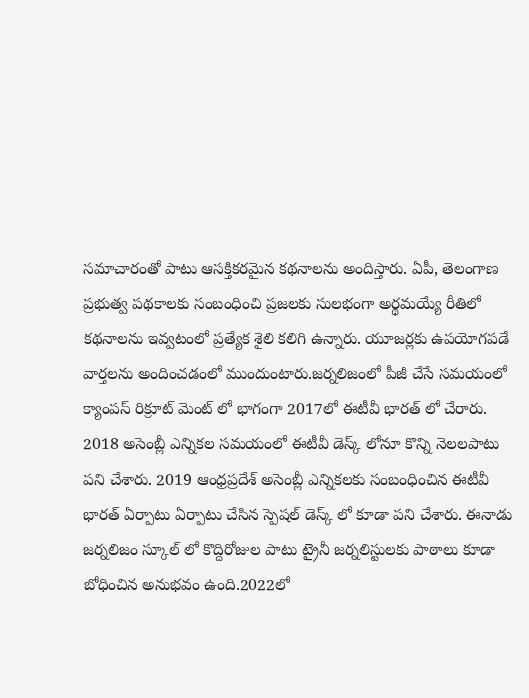సమాచారంతో పాటు ఆసక్తికరమైన కథనాలను అందిస్తారు. ఏపీ, తెలంగాణ ప్రభుత్వ పథకాలకు సంబంధించి ప్రజలకు సులభంగా అర్థమయ్యే రీతిలో కథనాలను ఇవ్వటంలో ప్రత్యేక శైలి కలిగి ఉన్నారు. యూజర్లకు ఉపయోగపడే వార్తలను అందించడంలో ముందుంటారు.జర్నలిజంలో పీజీ చేసే సమయంలో క్యాంపస్ రిక్రూట్ మెంట్ లో భాగంగా 2017లో ఈటీవీ భారత్ లో చేరారు. 2018 అసెంబ్లీ ఎన్నికల సమయంలో ఈటీవీ డెస్క్ లోనూ కొన్ని నెలలపాటు పని చేశారు. 2019 ఆంధ్రప్రదేశ్ అసెంబ్లీ ఎన్నికలకు సంబంధించిన ఈటీవీ భారత్ ఏర్పాటు ఏర్పాటు చేసిన స్పెషల్ డెస్క్ లో కూడా పని చేశారు. ఈనాడు జర్నలిజం స్కూల్ లో కొద్దిరోజుల పాటు ట్రైనీ జర్నలిస్టులకు పాఠాలు కూడా బోధించిన అనుభవం ఉంది.2022లో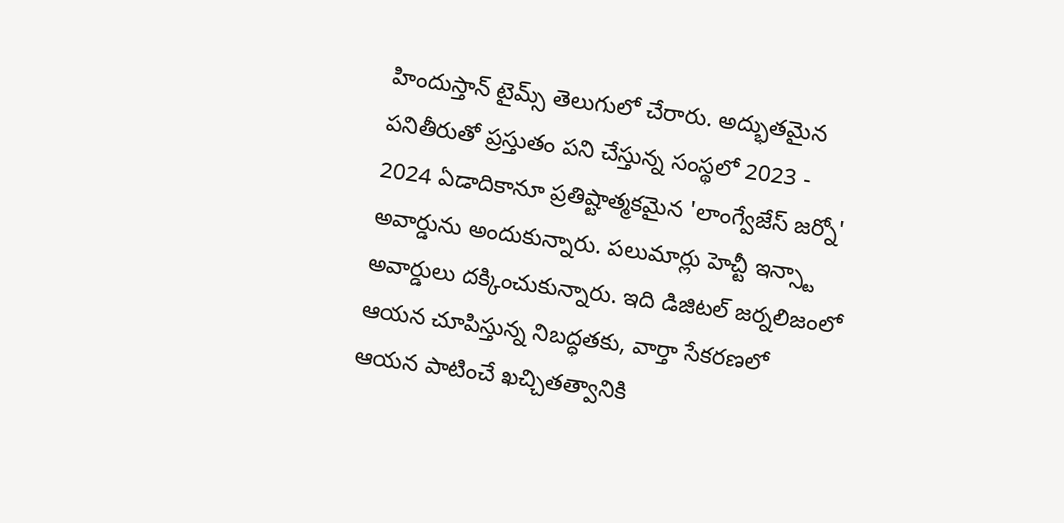హిందుస్తాన్ టైమ్స్ తెలుగులో చేరారు. అద్భుతమైన పనితీరుతో ప్రస్తుతం పని చేస్తున్న సంస్థలో 2023 - 2024 ఏడాదికానూ ప్రతిష్టాత్మకమైన 'లాంగ్వేజేస్ జర్నో' అవార్డును అందుకున్నారు. పలుమార్లు హెచ్టీ ఇన్స్టా అవార్డులు దక్కించుకున్నారు. ఇది డిజిటల్ జర్నలిజంలో ఆయన చూపిస్తున్న నిబద్ధతకు, వార్తా సేకరణలో ఆయన పాటించే ఖచ్చితత్వానికి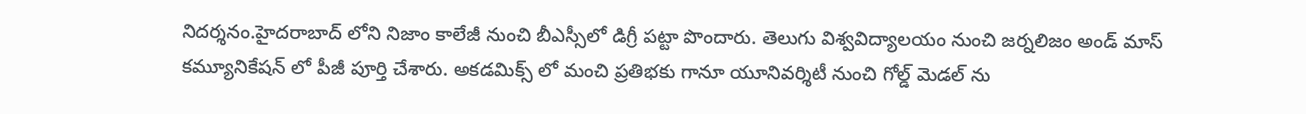నిదర్శనం.హైదరాబాద్ లోని నిజాం కాలేజీ నుంచి బీఎస్సీలో డిగ్రీ పట్టా పొందారు. తెలుగు విశ్వవిద్యాలయం నుంచి జర్నలిజం అండ్ మాస్ కమ్యూనికేషన్ లో పీజీ పూర్తి చేశారు. అకడమిక్స్ లో మంచి ప్రతిభకు గానూ యూనివర్శిటీ నుంచి గోల్డ్ మెడల్ ను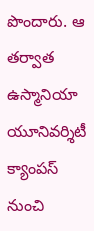పొందారు. ఆ తర్వాత ఉస్మానియా యూనివర్శిటీ క్యాంపస్ నుంచి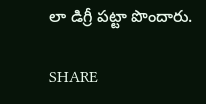లా డిగ్రీ పట్టా పొందారు.

SHARE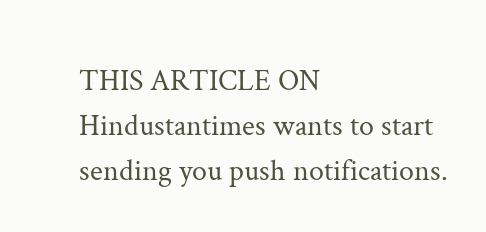THIS ARTICLE ON
Hindustantimes wants to start sending you push notifications.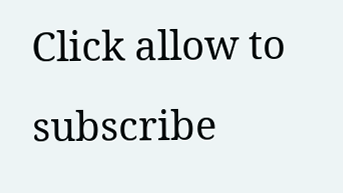Click allow to subscribe